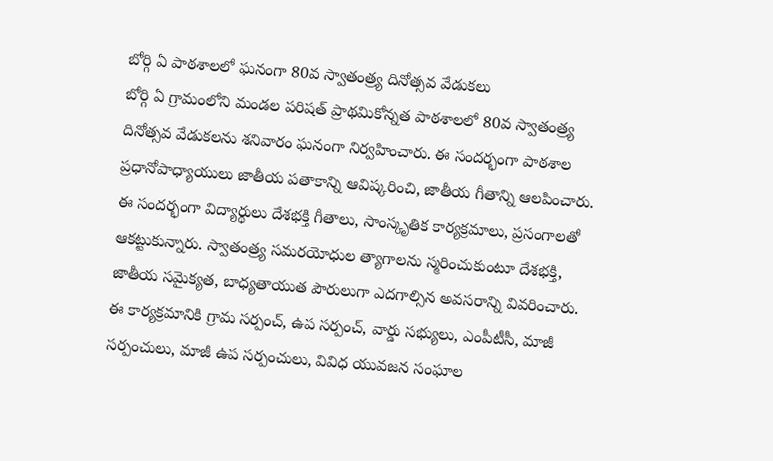బోర్గి ఏ పాఠశాలలో ఘనంగా 80వ స్వాతంత్ర్య దినోత్సవ వేడుకలు
బోర్గి ఏ గ్రామంలోని మండల పరిషత్ ప్రాథమికోన్నత పాఠశాలలో 80వ స్వాతంత్ర్య దినోత్సవ వేడుకలను శనివారం ఘనంగా నిర్వహించారు. ఈ సందర్భంగా పాఠశాల ప్రధానోపాధ్యాయులు జాతీయ పతాకాన్ని ఆవిష్కరించి, జాతీయ గీతాన్ని ఆలపించారు.
ఈ సందర్భంగా విద్యార్థులు దేశభక్తి గీతాలు, సాంస్కృతిక కార్యక్రమాలు, ప్రసంగాలతో ఆకట్టుకున్నారు. స్వాతంత్ర్య సమరయోధుల త్యాగాలను స్మరించుకుంటూ దేశభక్తి, జాతీయ సమైక్యత, బాధ్యతాయుత పౌరులుగా ఎదగాల్సిన అవసరాన్ని వివరించారు.
ఈ కార్యక్రమానికి గ్రామ సర్పంచ్, ఉప సర్పంచ్, వార్డు సభ్యులు, ఎంపీటీసీ, మాజీ సర్పంచులు, మాజీ ఉప సర్పంచులు, వివిధ యువజన సంఘాల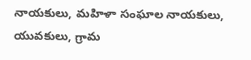నాయకులు, మహిళా సంఘాల నాయకులు, యువకులు, గ్రామ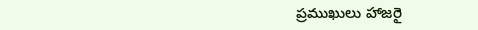ప్రముఖులు హాజరై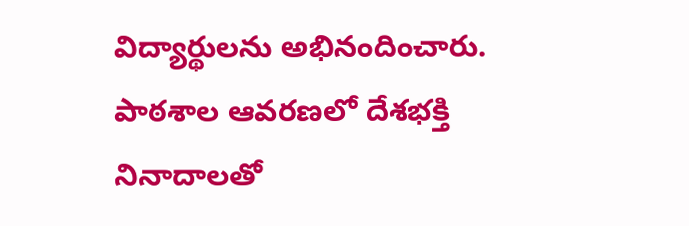విద్యార్థులను అభినందించారు.
పాఠశాల ఆవరణలో దేశభక్తి నినాదాలతో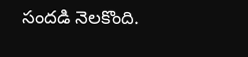సందడి నెలకొంది.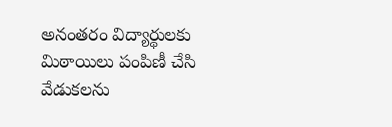అనంతరం విద్యార్థులకు మిఠాయిలు పంపిణీ చేసి వేడుకలను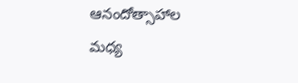ఆనందోత్సాహాల మధ్య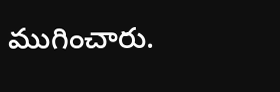ముగించారు.